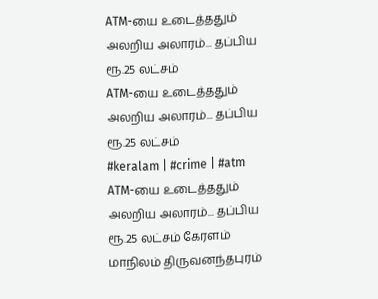ATM-யை உடைத்ததும் அலறிய அலாரம்... தப்பிய ரூ.25 லட்சம்
ATM-யை உடைத்ததும் அலறிய அலாரம்... தப்பிய ரூ.25 லட்சம்
#keralam | #crime | #atm
ATM-யை உடைத்ததும் அலறிய அலாரம்... தப்பிய ரூ.25 லட்சம் கேரளம் மாநிலம் திருவனந்தபுரம்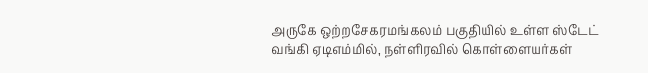அருகே ஒற்றசேகரமங்கலம் பகுதியில் உள்ள ஸ்டேட் வங்கி ஏடிஎம்மில், நள்ளிரவில் கொள்ளையர்கள்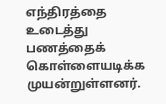எந்திரத்தை உடைத்து பணத்தைக் கொள்ளையடிக்க முயன்றுள்ளனர்.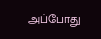அப்போது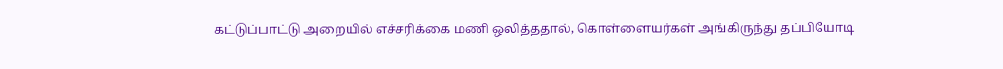கட்டுப்பாட்டு அறையில் எச்சரிக்கை மணி ஒலித்ததால், கொள்ளையர்கள் அங்கிருந்து தப்பியோடி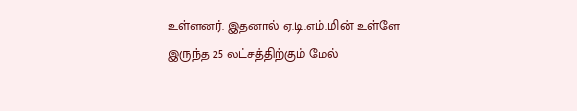உள்ளனர். இதனால் ஏ.டி.எம்.மின் உள்ளே இருந்த 25 லட்சத்திற்கும் மேல்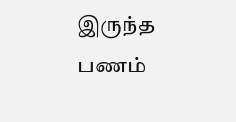இருந்த பணம்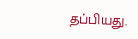தப்பியது.